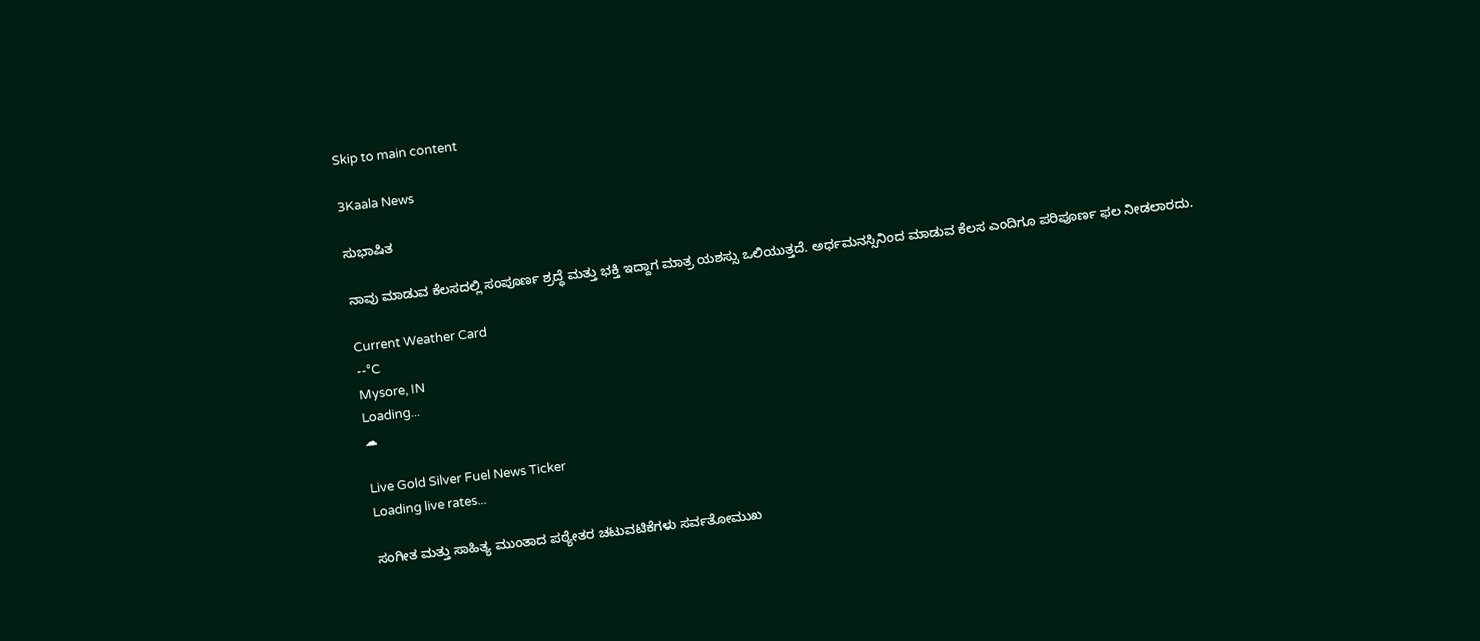Skip to main content

3Kaala News

ಸುಭಾಷಿತ

ನಾವು ಮಾಡುವ ಕೆಲಸದಲ್ಲಿ ಸಂಪೂರ್ಣ ಶ್ರದ್ಧೆ ಮತ್ತು ಭಕ್ತಿ ಇದ್ದಾಗ ಮಾತ್ರ ಯಶಸ್ಸು ಒಲಿಯುತ್ತದೆ. ಅರ್ಧಮನಸ್ಸಿನಿಂದ ಮಾಡುವ ಕೆಲಸ ಎಂದಿಗೂ ಪರಿಪೂರ್ಣ ಫಲ ನೀಡಲಾರದು.

Current Weather Card
--°C
Mysore, IN
Loading...
☁

Live Gold Silver Fuel News Ticker
Loading live rates...

ಸಂಗೀತ ಮತ್ತು ಸಾಹಿತ್ಯ ಮುಂತಾದ ಪಠ್ಯೇತರ ಚಟುವಟಿಕೆಗಳು ಸರ್ವತೋಮುಖ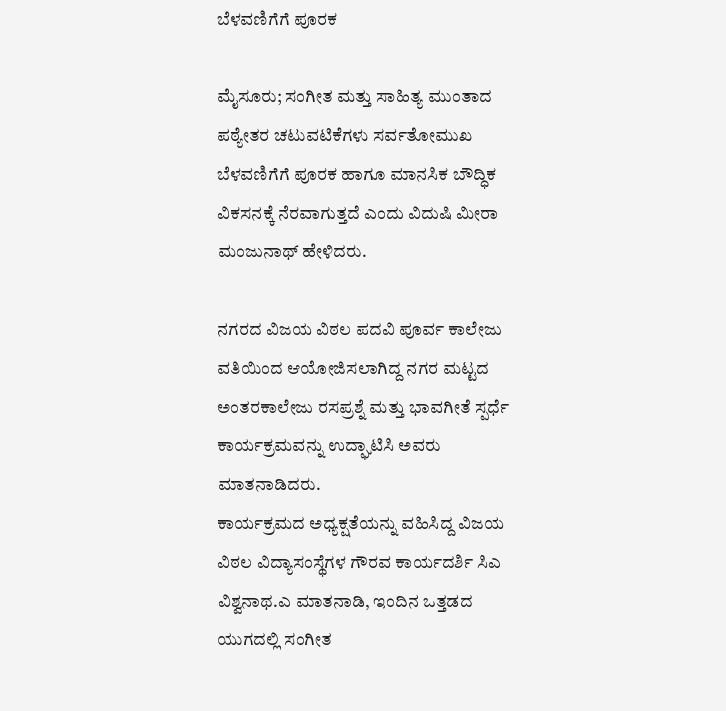ಬೆಳವಣಿಗೆಗೆ ಪೂರಕ

ಮೈಸೂರು; ಸಂಗೀತ ಮತ್ತು ಸಾಹಿತ್ಯ ಮುಂತಾದ ಪಠ್ಯೇತರ ಚಟುವಟಿಕೆಗಳು ಸರ್ವತೋಮುಖ ಬೆಳವಣಿಗೆಗೆ ಪೂರಕ ಹಾಗೂ ಮಾನಸಿಕ ಬೌದ್ಧಿಕ ವಿಕಸನಕ್ಕೆ ನೆರವಾಗುತ್ತದೆ ಎಂದು ವಿದುಷಿ ಮೀರಾ ಮಂಜುನಾಥ್ ಹೇಳಿದರು.

ನಗರದ ವಿಜಯ ವಿಠಲ ಪದವಿ ಪೂರ್ವ ಕಾಲೇಜು ವತಿಯಿಂದ ಆಯೋಜಿಸಲಾಗಿದ್ದ ನಗರ ಮಟ್ಟದ ಅಂತರಕಾಲೇಜು ರಸಪ್ರಶ್ನೆ ಮತ್ತು ಭಾವಗೀತೆ ಸ್ಪರ್ಧೆ ಕಾರ್ಯಕ್ರಮವನ್ನು ಉದ್ಘಾಟಿಸಿ ಅವರು ಮಾತನಾಡಿದರು.
ಕಾರ್ಯಕ್ರಮದ ಅಧ್ಯಕ್ಷತೆಯನ್ನು ವಹಿಸಿದ್ದ ವಿಜಯ ವಿಠಲ ವಿದ್ಯಾಸಂಸ್ಥೆಗಳ ಗೌರವ ಕಾರ್ಯದರ್ಶಿ ಸಿಎ ವಿಶ್ವನಾಥ.ಎ ಮಾತನಾಡಿ, ಇಂದಿನ ಒತ್ತಡದ ಯುಗದಲ್ಲಿ ಸಂಗೀತ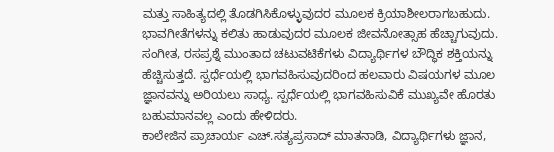ಮತ್ತು ಸಾಹಿತ್ಯದಲ್ಲಿ ತೊಡಗಿಸಿಕೊಳ್ಳುವುದರ ಮೂಲಕ ಕ್ರಿಯಾಶೀಲರಾಗಬಹುದು. ಭಾವಗೀತೆಗಳನ್ನು ಕಲಿತು ಹಾಡುವುದರ ಮೂಲಕ ಜೀವನೋತ್ಸಾಹ ಹೆಚ್ಚಾಗುವುದು. ಸಂಗೀತ, ರಸಪ್ರಶ್ನೆ ಮುಂತಾದ ಚಟುವಟಿಕೆಗಳು ವಿದ್ಯಾರ್ಥಿಗಳ ಬೌದ್ಧಿಕ ಶಕ್ತಿಯನ್ನು ಹೆಚ್ಚಿಸುತ್ತದೆ. ಸ್ಪರ್ಧೆಯಲ್ಲಿ ಭಾಗವಹಿಸುವುದರಿಂದ ಹಲವಾರು ವಿಷಯಗಳ ಮೂಲ ಜ್ಞಾನವನ್ನು ಅರಿಯಲು ಸಾಧ್ಯ. ಸ್ಪರ್ಧೆಯಲ್ಲಿ ಭಾಗವಹಿಸುವಿಕೆ ಮುಖ್ಯವೇ ಹೊರತು ಬಹುಮಾನವಲ್ಲ ಎಂದು ಹೇಳಿದರು.
ಕಾಲೇಜಿನ ಪ್ರಾಚಾರ್ಯ ಎಚ್.ಸತ್ಯಪ್ರಸಾದ್ ಮಾತನಾಡಿ, ವಿದ್ಯಾರ್ಥಿಗಳು ಜ್ಞಾನ,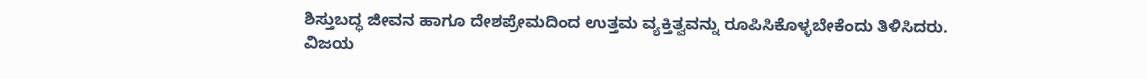ಶಿಸ್ತುಬದ್ಧ ಜೀವನ ಹಾಗೂ ದೇಶಪ್ರೇಮದಿಂದ ಉತ್ತಮ ವ್ಯಕ್ತಿತ್ವವನ್ನು ರೂಪಿಸಿಕೊಳ್ಳಬೇಕೆಂದು ತಿಳಿಸಿದರು.
ವಿಜಯ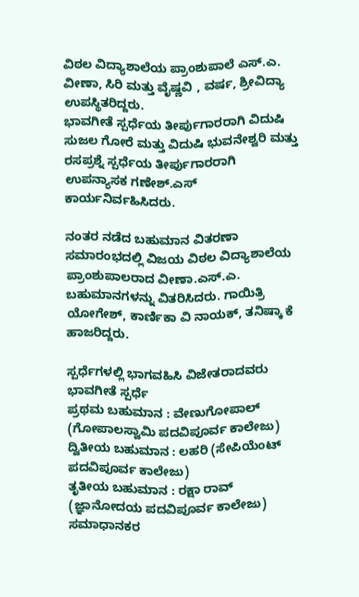ವಿಠಲ ವಿದ್ಯಾಶಾಲೆಯ ಪ್ರಾಂಶುಪಾಲೆ ಎಸ್.ಎ. ವೀಣಾ, ಸಿರಿ ಮತ್ತು ವೈಷ್ಣವಿ , ವರ್ಷ, ಶ್ರೀವಿದ್ಯಾ ಉಪಸ್ಥಿತರಿದ್ದರು.
ಭಾವಗೀತೆ ಸ್ಪರ್ಧೆಯ ತೀರ್ಪುಗಾರರಾಗಿ ವಿದುಷಿ ಸುಜಲ ಗೋರೆ ಮತ್ತು ವಿದುಷಿ ಭುವನೇಶ್ವರಿ ಮತ್ತು ರಸಪ್ರಶ್ನೆ ಸ್ಪರ್ಧೆಯ ತೀರ್ಪುಗಾರರಾಗಿ ಉಪನ್ಯಾಸಕ ಗಣೇಶ್.ಎಸ್ ಕಾರ್ಯನಿರ್ವಹಿಸಿದರು.

ನಂತರ ನಡೆದ ಬಹುಮಾನ ವಿತರಣಾ ಸಮಾರಂಭದಲ್ಲಿ ವಿಜಯ ವಿಠಲ ವಿದ್ಯಾಶಾಲೆಯ ಪ್ರಾಂಶುಪಾಲರಾದ ವೀಣಾ.ಎಸ್.ಎ. ಬಹುಮಾನಗಳನ್ನು ವಿತರಿಸಿದರು. ಗಾಯಿತ್ರಿ ಯೋಗೇಶ್, ಕಾರ್ಣಿಕಾ ವಿ ನಾಯಕ್, ತನಿಷ್ಕಾ ಕೆ ಹಾಜರಿದ್ದರು.

ಸ್ಪರ್ಧೆಗಳಲ್ಲಿ ಭಾಗವಹಿಸಿ ವಿಜೇತರಾದವರು
ಭಾವಗೀತೆ ಸ್ಪರ್ಧೆ
ಪ್ರಥಮ ಬಹುಮಾನ : ವೇಣುಗೋಪಾಲ್ (ಗೋಪಾಲಸ್ವಾಮಿ ಪದವಿಪೂರ್ವ ಕಾಲೇಜು)
ದ್ವಿತೀಯ ಬಹುಮಾನ : ಲಹರಿ (ಸೇಪಿಯೆಂಟ್ ಪದವಿಪೂರ್ವ ಕಾಲೇಜು)
ತೃತೀಯ ಬಹುಮಾನ : ರಕ್ಷಾ ರಾವ್ (ಜ್ಞಾನೋದಯ ಪದವಿಪೂರ್ವ ಕಾಲೇಜು)
ಸಮಾಧಾನಕರ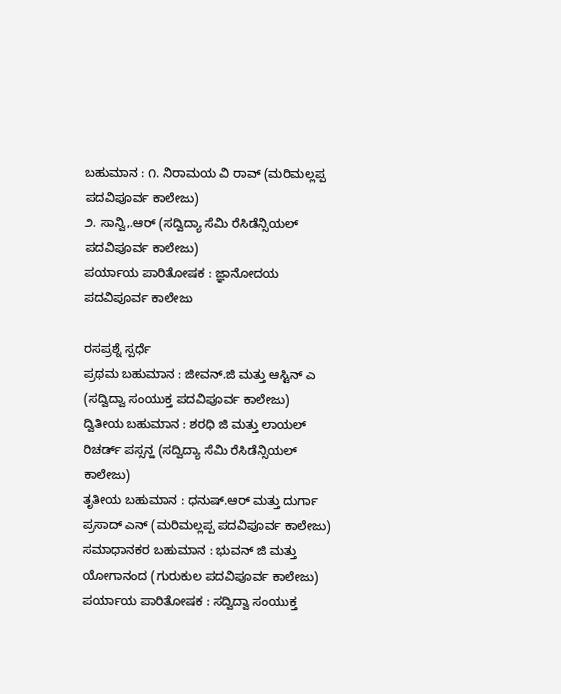ಬಹುಮಾನ : ೧. ನಿರಾಮಯ ವಿ ರಾವ್ (ಮರಿಮಲ್ಲಪ್ಪ ಪದವಿಪೂರ್ವ ಕಾಲೇಜು)
೨. ಸಾನ್ವಿ,.ಆರ್ (ಸದ್ವಿದ್ಯಾ ಸೆಮಿ ರೆಸಿಡೆನ್ಸಿಯಲ್ ಪದವಿಪೂರ್ವ ಕಾಲೇಜು)
ಪರ್ಯಾಯ ಪಾರಿತೋಷಕ : ಜ್ಞಾನೋದಯ ಪದವಿಪೂರ್ವ ಕಾಲೇಜು

ರಸಪ್ರಶ್ನೆ ಸ್ಪರ್ಧೆ
ಪ್ರಥಮ ಬಹುಮಾನ : ಜೀವನ್.ಜಿ ಮತ್ತು ಆಸ್ಟಿನ್ ಎ (ಸದ್ವಿದ್ವಾ ಸಂಯುಕ್ತ ಪದವಿಪೂರ್ವ ಕಾಲೇಜು)
ದ್ವಿತೀಯ ಬಹುಮಾನ : ಶರಧಿ ಜಿ ಮತ್ತು ಲಾಯಲ್ ರಿಚರ್ಡ್ ಪಸ್ಸನ್ಹ (ಸದ್ವಿದ್ಯಾ ಸೆಮಿ ರೆಸಿಡೆನ್ಸಿಯಲ್ ಕಾಲೇಜು)
ತೃತೀಯ ಬಹುಮಾನ : ಧನುಷ್.ಆರ್ ಮತ್ತು ದುರ್ಗಾ ಪ್ರಸಾದ್ ಎನ್ (ಮರಿಮಲ್ಲಪ್ಪ ಪದವಿಪೂರ್ವ ಕಾಲೇಜು)
ಸಮಾಧಾನಕರ ಬಹುಮಾನ : ಭುವನ್ ಜಿ ಮತ್ತು ಯೋಗಾನಂದ (ಗುರುಕುಲ ಪದವಿಪೂರ್ವ ಕಾಲೇಜು)
ಪರ್ಯಾಯ ಪಾರಿತೋಷಕ : ಸದ್ವಿದ್ವಾ ಸಂಯುಕ್ತ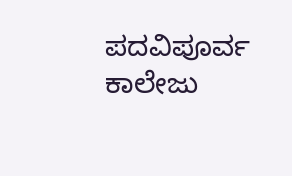ಪದವಿಪೂರ್ವ ಕಾಲೇಜು